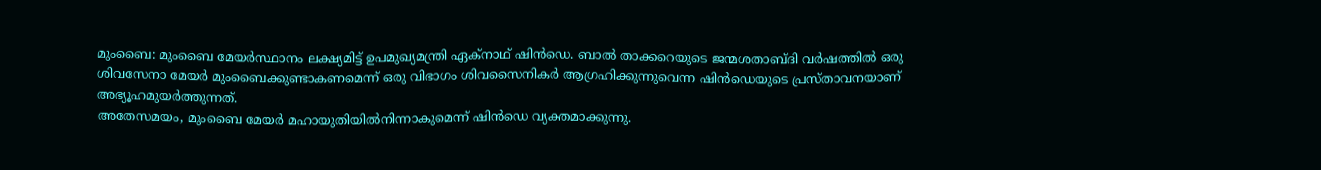മുംബൈ: മുംബൈ മേയർസ്ഥാനം ലക്ഷ്യമിട്ട് ഉപമുഖ്യമന്ത്രി ഏക്നാഥ് ഷിൻഡെ. ബാൽ താക്കറെയുടെ ജന്മശതാബ്ദി വർഷത്തിൽ ഒരു ശിവസേനാ മേയർ മുംബൈക്കുണ്ടാകണമെന്ന് ഒരു വിഭാഗം ശിവസൈനികർ ആഗ്രഹിക്കുന്നുവെന്ന ഷിൻഡെയുടെ പ്രസ്താവനയാണ് അഭ്യൂഹമുയർത്തുന്നത്.
അതേസമയം, മുംബൈ മേയർ മഹായുതിയിൽനിന്നാകുമെന്ന് ഷിൻഡെ വ്യക്തമാക്കുന്നു.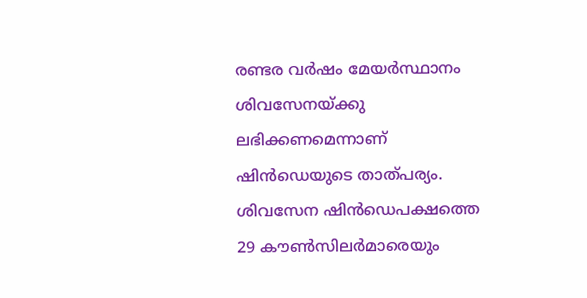രണ്ടര വർഷം മേയർസ്ഥാനം ശിവസേനയ്ക്കു ലഭിക്കണമെന്നാണ് ഷിൻഡെയുടെ താത്പര്യം. ശിവസേന ഷിൻഡെപക്ഷത്തെ 29 കൗൺസിലർമാരെയും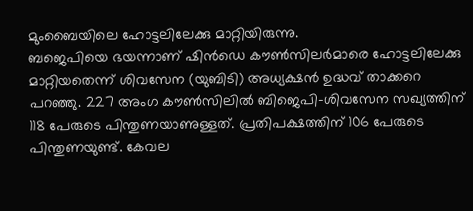മുംബൈയിലെ ഹോട്ടലിലേക്കു മാറ്റിയിരുന്നു.
ബജെപിയെ ഭയന്നാണ് ഷിൻഡെ കൗൺസിലർമാരെ ഹോട്ടലിലേക്കു മാറ്റിയതെന്ന് ശിവസേന (യുബിടി) അധ്യക്ഷൻ ഉദ്ധവ് താക്കറെ പറഞ്ഞു. 227 അംഗ കൗൺസിലിൽ ബിജെപി-ശിവസേന സഖ്യത്തിന് 118 പേരുടെ പിന്തുണയാണുള്ളത്. പ്രതിപക്ഷത്തിന് 106 പേരുടെ പിന്തുണയുണ്ട്. കേവല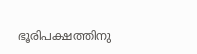ഭൂരിപക്ഷത്തിനു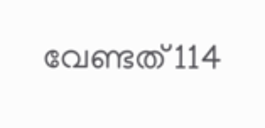വേണ്ടത് 114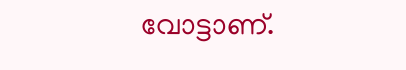വോട്ടാണ്.